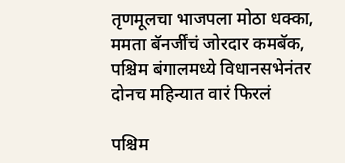तृणमूलचा भाजपला मोठा धक्का, ममता बॅनर्जींचं जोरदार कमबॅक, पश्चिम बंगालमध्ये विधानसभेनंतर दोनच महिन्यात वारं फिरलं

पश्चिम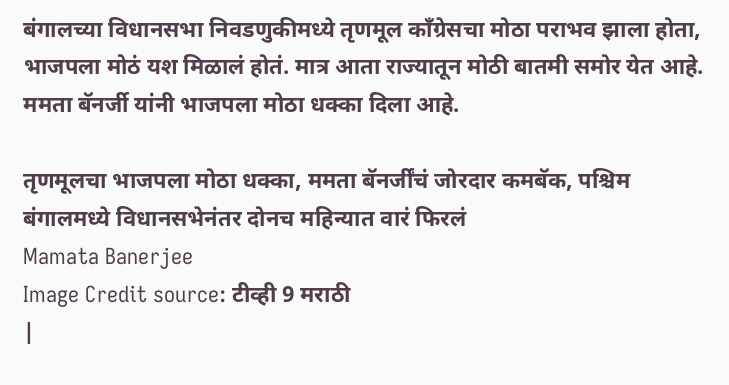बंगालच्या विधानसभा निवडणुकीमध्ये तृणमूल काँग्रेसचा मोठा पराभव झाला होता, भाजपला मोठं यश मिळालं होतं. मात्र आता राज्यातून मोठी बातमी समोर येत आहे. ममता बॅनर्जी यांनी भाजपला मोठा धक्का दिला आहे.

तृणमूलचा भाजपला मोठा धक्का, ममता बॅनर्जींचं जोरदार कमबॅक, पश्चिम बंगालमध्ये विधानसभेनंतर दोनच महिन्यात वारं फिरलं
Mamata Banerjee
Image Credit source: टीव्ही 9 मराठी
|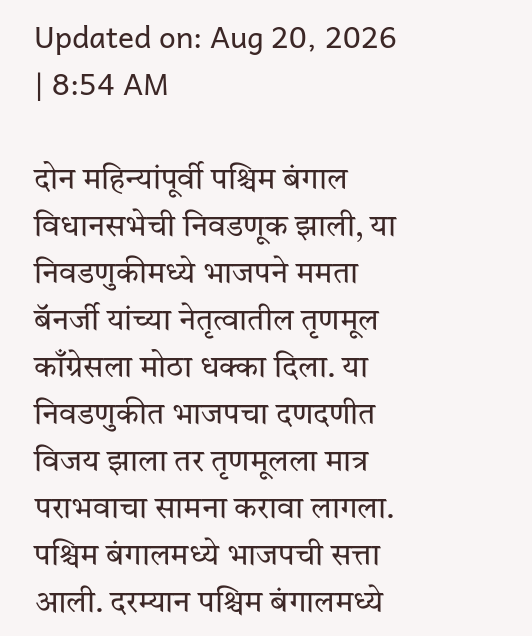Updated on: Aug 20, 2026 | 8:54 AM

दोन महिन्यांपूर्वी पश्चिम बंगाल विधानसभेची निवडणूक झाली, या निवडणुकीमध्ये भाजपने ममता बॅनर्जी यांच्या नेतृत्वातील तृणमूल काँग्रेसला मोठा धक्का दिला. या निवडणुकीत भाजपचा दणदणीत विजय झाला तर तृणमूलला मात्र पराभवाचा सामना करावा लागला. पश्चिम बंगालमध्ये भाजपची सत्ता आली. दरम्यान पश्चिम बंगालमध्ये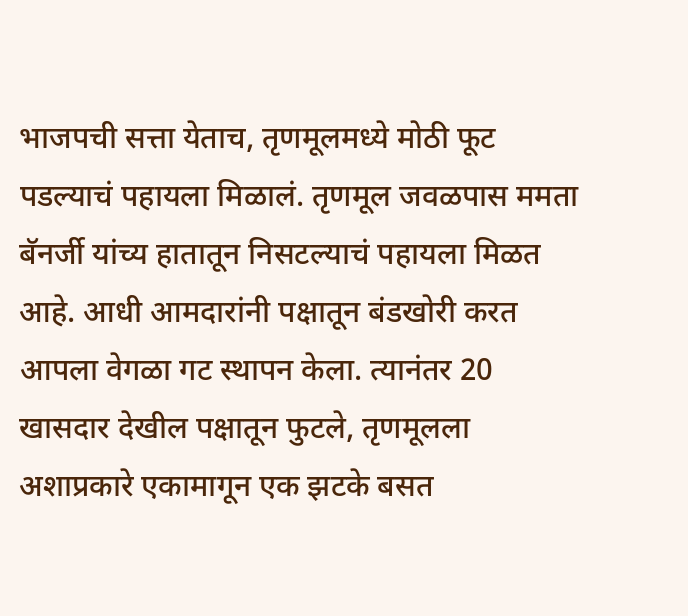भाजपची सत्ता येताच, तृणमूलमध्ये मोठी फूट पडल्याचं पहायला मिळालं. तृणमूल जवळपास ममता बॅनर्जी यांच्य हातातून निसटल्याचं पहायला मिळत आहे. आधी आमदारांनी पक्षातून बंडखोरी करत आपला वेगळा गट स्थापन केला. त्यानंतर 20 खासदार देखील पक्षातून फुटले, तृणमूलला अशाप्रकारे एकामागून एक झटके बसत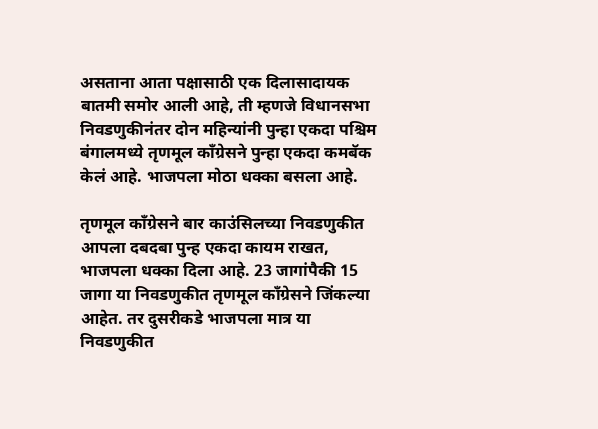असताना आता पक्षासाठी एक दिलासादायक बातमी समोर आली आहे, ती म्हणजे विधानसभा निवडणुकीनंतर दोन महिन्यांनी पुन्हा एकदा पश्चिम बंगालमध्ये तृणमूल काँग्रेसने पुन्हा एकदा कमबॅक केलं आहे. भाजपला मोठा धक्का बसला आहे.

तृणमूल काँग्रेसने बार काउंसिलच्या निवडणुकीत आपला दबदबा पुन्ह एकदा कायम राखत, भाजपला धक्का दिला आहे. 23 जागांपैकी 15 जागा या निवडणुकीत तृणमूल काँग्रेसने जिंकल्या आहेत. तर दुसरीकडे भाजपला मात्र या निवडणुकीत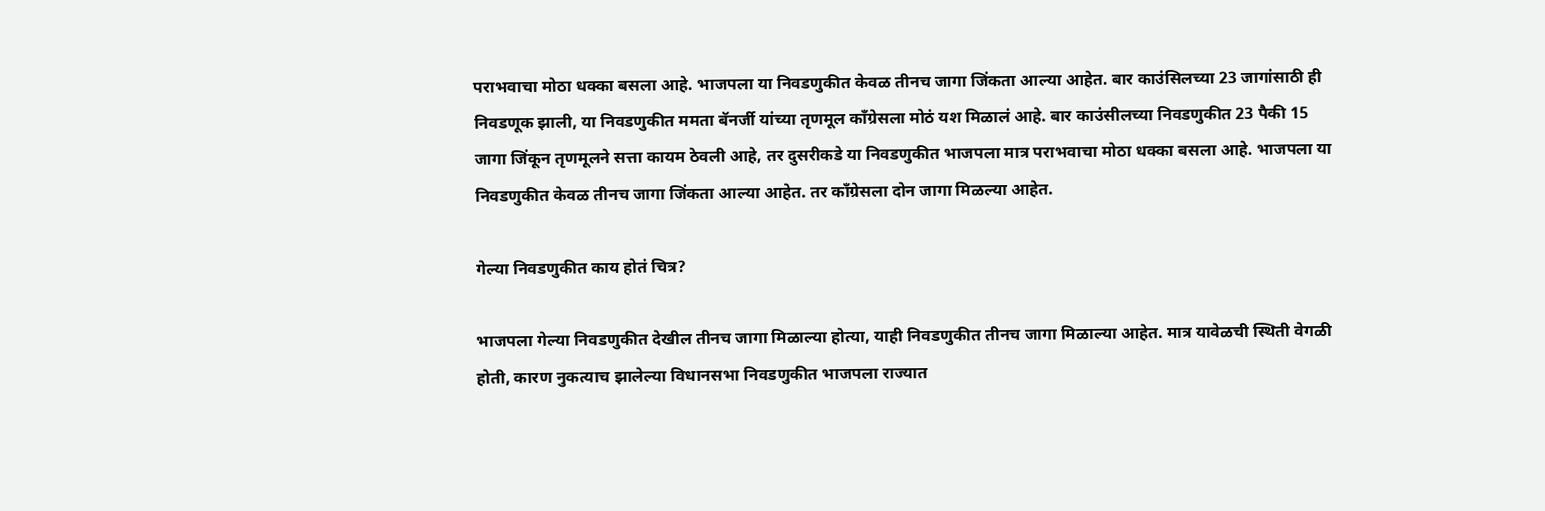पराभवाचा मोठा धक्का बसला आहे. भाजपला या निवडणुकीत केवळ तीनच जागा जिंकता आल्या आहेत. बार काउंसिलच्या 23 जागांसाठी ही निवडणूक झाली, या निवडणुकीत ममता बॅनर्जी यांच्या तृणमूल काँग्रेसला मोठं यश मिळालं आहे. बार काउंसीलच्या निवडणुकीत 23 पैकी 15 जागा जिंकून तृणमूलने सत्ता कायम ठेवली आहे, तर दुसरीकडे या निवडणुकीत भाजपला मात्र पराभवाचा मोठा धक्का बसला आहे. भाजपला या निवडणुकीत केवळ तीनच जागा जिंकता आल्या आहेत. तर काँग्रेसला दोन जागा मिळल्या आहेत.

गेल्या निवडणुकीत काय होतं चित्र?

भाजपला गेल्या निवडणुकीत देखील तीनच जागा मिळाल्या होत्या, याही निवडणुकीत तीनच जागा मिळाल्या आहेत. मात्र यावेळची स्थिती वेगळी होती, कारण नुकत्याच झालेल्या विधानसभा निवडणुकीत भाजपला राज्यात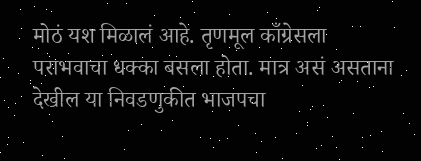मोठं यश मिळालं आहे. तृणमूल काँग्रेसला पराभवाचा धक्का बसला होता. मात्र असं असताना देखील या निवडणुकीत भाजपचा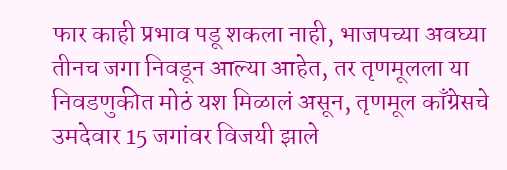फार काही प्रभाव पडू शकला नाही, भाजपच्या अवघ्या तीनच जगा निवडून आल्या आहेत, तर तृणमूलला या निवडणुकीत मोठं यश मिळालं असून, तृणमूल काँग्रेसचे उमदेवार 15 जगांवर विजयी झाले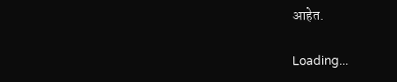आहेत.

Loading...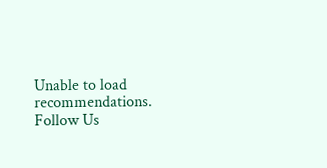Unable to load recommendations.
Follow Us